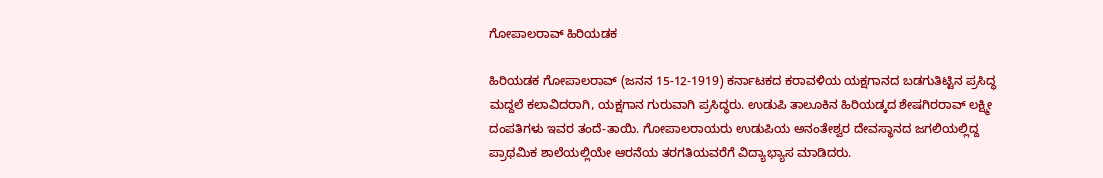ಗೋಪಾಲರಾವ್ ಹಿರಿಯಡಕ

ಹಿರಿಯಡಕ ಗೋಪಾಲರಾವ್ (ಜನನ 15-12-1919) ಕರ್ನಾಟಕದ ಕರಾವಳಿಯ ಯಕ್ಷಗಾನದ ಬಡಗುತಿಟ್ಟಿನ ಪ್ರಸಿದ್ಧ ಮದ್ದಲೆ ಕಲಾವಿದರಾಗಿ, ಯಕ್ಷಗಾನ ಗುರುವಾಗಿ ಪ್ರಸಿದ್ಧರು. ಉಡುಪಿ ತಾಲೂಕಿನ ಹಿರಿಯಡ್ಕದ ಶೇಷಗಿರರಾವ್ ಲಕ್ಷ್ಮೀ ದಂಪತಿಗಳು ಇವರ ತಂದೆ-ತಾಯಿ. ಗೋಪಾಲರಾಯರು ಉಡುಪಿಯ ಅನಂತೇಶ್ವರ ದೇವಸ್ಥಾನದ ಜಗಲಿಯಲ್ಲಿದ್ದ ಪ್ರಾಥಮಿಕ ಶಾಲೆಯಲ್ಲಿಯೇ ಆರನೆಯ ತರಗತಿಯವರೆಗೆ ವಿದ್ಯಾಭ್ಯಾಸ ಮಾಡಿದರು.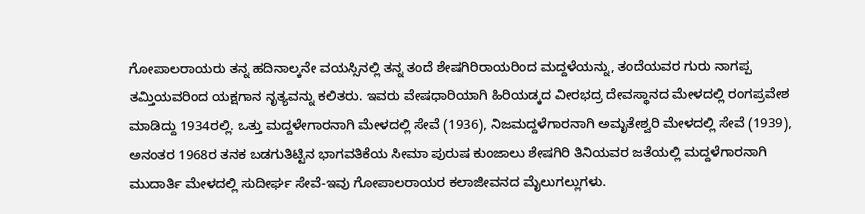ಗೋಪಾಲರಾಯರು ತನ್ನ ಹದಿನಾಲ್ಕನೇ ವಯಸ್ಸಿನಲ್ಲಿ ತನ್ನ ತಂದೆ ಶೇಷಗಿರಿರಾಯರಿಂದ ಮದ್ದಳೆಯನ್ನು, ತಂದೆಯವರ ಗುರು ನಾಗಪ್ಪ ತಮ್ತಿಯವರಿಂದ ಯಕ್ಷಗಾನ ನೃತ್ಯವನ್ನು ಕಲಿತರು. ಇವರು ವೇಷಧಾರಿಯಾಗಿ ಹಿರಿಯಡ್ಕದ ವೀರಭದ್ರ ದೇವಸ್ಥಾನದ ಮೇಳದಲ್ಲಿ ರಂಗಪ್ರವೇಶ ಮಾಡಿದ್ದು 1934ರಲ್ಲಿ. ಒತ್ತು ಮದ್ದಳೇಗಾರನಾಗಿ ಮೇಳದಲ್ಲಿ ಸೇವೆ (1936), ನಿಜಮದ್ದಳೆಗಾರನಾಗಿ ಅಮೃತೇಶ್ವರಿ ಮೇಳದಲ್ಲಿ ಸೇವೆ (1939), ಅನಂತರ 1968ರ ತನಕ ಬಡಗುತಿಟ್ಟಿನ ಭಾಗವತಿಕೆಯ ಸೀಮಾ ಪುರುಷ ಕುಂಜಾಲು ಶೇಷಗಿರಿ ತಿನಿಯವರ ಜತೆಯಲ್ಲಿ ಮದ್ದಳೆಗಾರನಾಗಿ ಮುದಾರ್ತಿ ಮೇಳದಲ್ಲಿ ಸುದೀರ್ಘ ಸೇವೆ-ಇವು ಗೋಪಾಲರಾಯರ ಕಲಾಜೀವನದ ಮೈಲುಗಲ್ಲುಗಳು.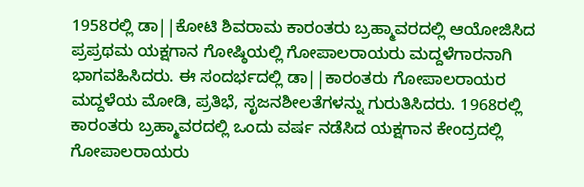1958ರಲ್ಲಿ ಡಾ||ಕೋಟಿ ಶಿವರಾಮ ಕಾರಂತರು ಬ್ರಹ್ಮಾವರದಲ್ಲಿ ಆಯೋಜಿಸಿದ ಪ್ರಪ್ರಥಮ ಯಕ್ಷಗಾನ ಗೋಷ್ಠಿಯಲ್ಲಿ ಗೋಪಾಲರಾಯರು ಮದ್ದಳೆಗಾರನಾಗಿ ಭಾಗವಹಿಸಿದರು. ಈ ಸಂದರ್ಭದಲ್ಲಿ ಡಾ||ಕಾರಂತರು ಗೋಪಾಲರಾಯರ ಮದ್ದಳೆಯ ಮೋಡಿ, ಪ್ರತಿಭೆ, ಸೃಜನಶೀಲತೆಗಳನ್ನು ಗುರುತಿಸಿದರು. 1968ರಲ್ಲಿ ಕಾರಂತರು ಬ್ರಹ್ಮಾವರದಲ್ಲಿ ಒಂದು ವರ್ಷ ನಡೆಸಿದ ಯಕ್ಷಗಾನ ಕೇಂದ್ರದಲ್ಲಿ ಗೋಪಾಲರಾಯರು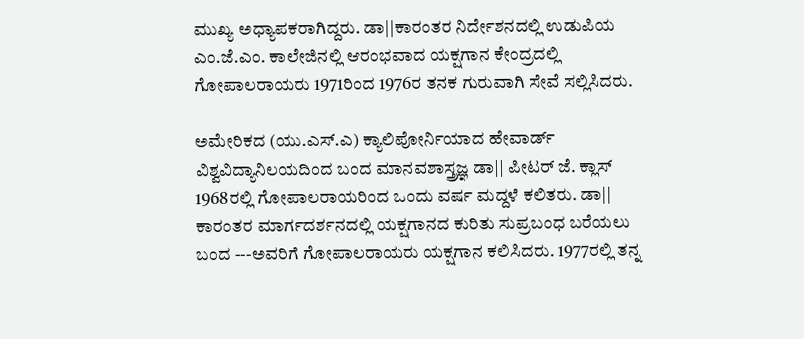ಮುಖ್ಯ ಅಧ್ಯಾಪಕರಾಗಿದ್ದರು. ಡಾ||ಕಾರಂತರ ನಿರ್ದೇಶನದಲ್ಲಿ ಉಡುಪಿಯ ಎಂ.ಜೆ.ಎಂ. ಕಾಲೇಜಿನಲ್ಲಿ ಆರಂಭವಾದ ಯಕ್ಷಗಾನ ಕೇಂದ್ರದಲ್ಲಿ ಗೋಪಾಲರಾಯರು 1971ರಿಂದ 1976ರ ತನಕ ಗುರುವಾಗಿ ಸೇವೆ ಸಲ್ಲಿಸಿದರು.

ಅಮೇರಿಕದ (ಯು.ಎಸ್.ಎ) ಕ್ಯಾಲಿಪೋರ್ನಿಯಾದ ಹೇವಾರ್ಡ್ ವಿಶ್ವವಿದ್ಯಾನಿಲಯದಿಂದ ಬಂದ ಮಾನವಶಾಸ್ತ್ರಜ್ಞ ಡಾ|| ಪೀಟರ್ ಜೆ. ಕ್ಲಾಸ್ 1968ರಲ್ಲಿ ಗೋಪಾಲರಾಯರಿಂದ ಒಂದು ವರ್ಷ ಮದ್ದಳೆ ಕಲಿತರು. ಡಾ|| ಕಾರಂತರ ಮಾರ್ಗದರ್ಶನದಲ್ಲಿ ಯಕ್ಷಗಾನದ ಕುರಿತು ಸುಪ್ರಬಂಧ ಬರೆಯಲು ಬಂದ ---ಅವರಿಗೆ ಗೋಪಾಲರಾಯರು ಯಕ್ಷಗಾನ ಕಲಿಸಿದರು. 1977ರಲ್ಲಿ ತನ್ನ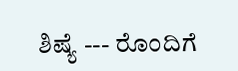ಶಿಷ್ಯೆ --- ರೊಂದಿಗೆ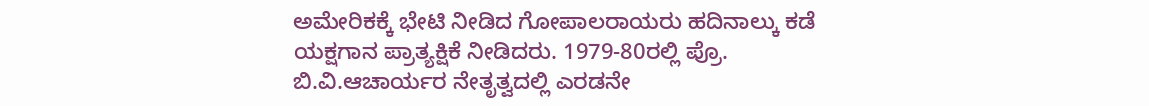ಅಮೇರಿಕಕ್ಕೆ ಭೇಟಿ ನೀಡಿದ ಗೋಪಾಲರಾಯರು ಹದಿನಾಲ್ಕು ಕಡೆ ಯಕ್ಷಗಾನ ಪ್ರಾತ್ಯಕ್ಷಿಕೆ ನೀಡಿದರು. 1979-80ರಲ್ಲಿ ಪ್ರೊ. ಬಿ.ವಿ.ಆಚಾರ್ಯರ ನೇತೃತ್ವದಲ್ಲಿ ಎರಡನೇ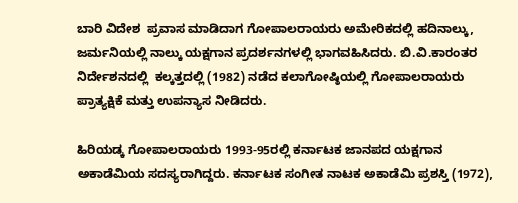ಬಾರಿ ವಿದೇಶ  ಪ್ರವಾಸ ಮಾಡಿದಾಗ ಗೋಪಾಲರಾಯರು ಅಮೇರಿಕದಲ್ಲಿ ಹದಿನಾಲ್ಕು, ಜರ್ಮನಿಯಲ್ಲಿ ನಾಲ್ಕು ಯಕ್ಷಗಾನ ಪ್ರದರ್ಶನಗಳಲ್ಲಿ ಭಾಗವಹಿಸಿದರು. ಬಿ.ವಿ.ಕಾರಂತರ ನಿರ್ದೇಶನದಲ್ಲಿ  ಕಲ್ಕತ್ತದಲ್ಲಿ (1982) ನಡೆದ ಕಲಾಗೋಷ್ಠಿಯಲ್ಲಿ ಗೋಪಾಲರಾಯರು ಪ್ರಾತ್ಯಕ್ಷಿಕೆ ಮತ್ತು ಉಪನ್ಯಾಸ ನೀಡಿದರು.

ಹಿರಿಯಡ್ಕ ಗೋಪಾಲರಾಯರು 1993-95ರಲ್ಲಿ ಕರ್ನಾಟಕ ಜಾನಪದ ಯಕ್ಷಗಾನ ಅಕಾಡೆಮಿಯ ಸದಸ್ಯರಾಗಿದ್ದರು. ಕರ್ನಾಟಕ ಸಂಗೀತ ನಾಟಕ ಅಕಾಡೆಮಿ ಪ್ರಶಸ್ತಿ (1972),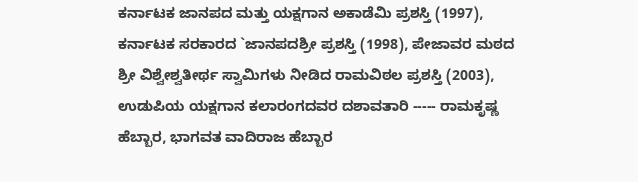ಕರ್ನಾಟಕ ಜಾನಪದ ಮತ್ತು ಯಕ್ಷಗಾನ ಅಕಾಡೆಮಿ ಪ್ರಶಸ್ತಿ (1997), ಕರ್ನಾಟಕ ಸರಕಾರದ `ಜಾನಪದಶ್ರೀ ಪ್ರಶಸ್ತಿ (1998), ಪೇಜಾವರ ಮಠದ ಶ್ರೀ ವಿಶ್ವೇಶ್ವತೀರ್ಥ ಸ್ವಾಮಿಗಳು ನೀಡಿದ ರಾಮವಿಠಲ ಪ್ರಶಸ್ತಿ (2003), ಉಡುಪಿಯ ಯಕ್ಷಗಾನ ಕಲಾರಂಗದವರ ದಶಾವತಾರಿ ----- ರಾಮಕೃಷ್ಣ ಹೆಬ್ಬಾರ, ಭಾಗವತ ವಾದಿರಾಜ ಹೆಬ್ಬಾರ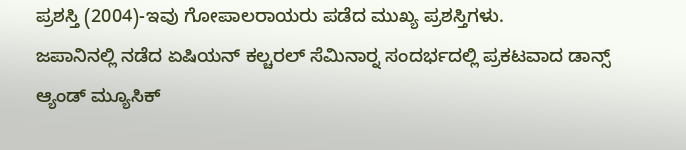ಪ್ರಶಸ್ತಿ (2004)-ಇವು ಗೋಪಾಲರಾಯರು ಪಡೆದ ಮುಖ್ಯ ಪ್ರಶಸ್ತಿಗಳು.
ಜಪಾನಿನಲ್ಲಿ ನಡೆದ ಏಷಿಯನ್ ಕಲ್ಚರಲ್ ಸೆಮಿನಾರ್‍ನ ಸಂದರ್ಭದಲ್ಲಿ ಪ್ರಕಟವಾದ ಡಾನ್ಸ್ ಆ್ಯಂಡ್ ಮ್ಯೂಸಿಕ್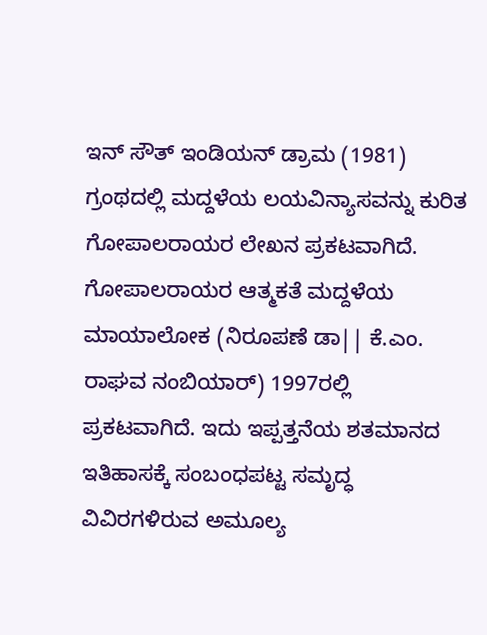ಇನ್ ಸೌತ್ ಇಂಡಿಯನ್ ಡ್ರಾಮ (1981) ಗ್ರಂಥದಲ್ಲಿ ಮದ್ದಳೆಯ ಲಯವಿನ್ಯಾಸವನ್ನು ಕುರಿತ ಗೋಪಾಲರಾಯರ ಲೇಖನ ಪ್ರಕಟವಾಗಿದೆ. ಗೋಪಾಲರಾಯರ ಆತ್ಮಕತೆ ಮದ್ದಳೆಯ ಮಾಯಾಲೋಕ (ನಿರೂಪಣೆ ಡಾ|| ಕೆ.ಎಂ. ರಾಘವ ನಂಬಿಯಾರ್) 1997ರಲ್ಲಿ ಪ್ರಕಟವಾಗಿದೆ. ಇದು ಇಪ್ಪತ್ತನೆಯ ಶತಮಾನದ ಇತಿಹಾಸಕ್ಕೆ ಸಂಬಂಧಪಟ್ಟ ಸಮೃದ್ಧ ವಿವಿರಗಳಿರುವ ಅಮೂಲ್ಯ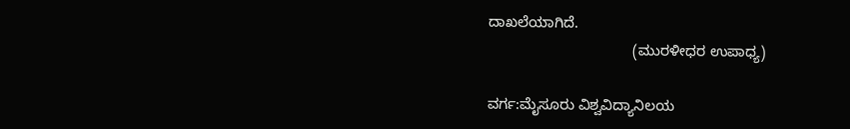ದಾಖಲೆಯಾಗಿದೆ.
                                    (ಮುರಳೀಧರ ಉಪಾಧ್ಯ)

ವರ್ಗ:ಮೈಸೂರು ವಿಶ್ವವಿದ್ಯಾನಿಲಯ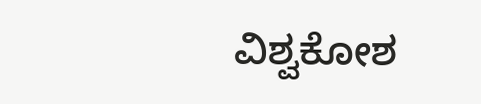ವಿಶ್ವಕೋಶ